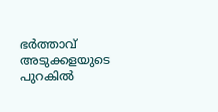ഭർത്താവ് അടുക്കളയുടെ പുറകിൽ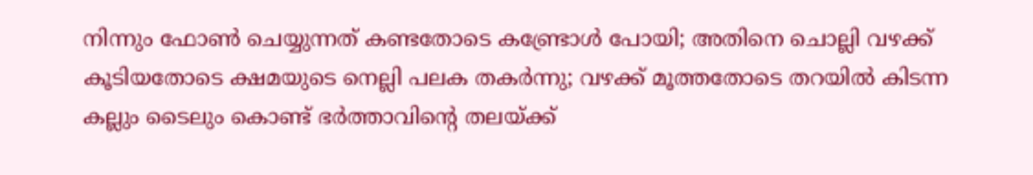നിന്നും ഫോൺ ചെയ്യുന്നത് കണ്ടതോടെ കണ്ട്രോൾ പോയി; അതിനെ ചൊല്ലി വഴക്ക് കൂടിയതോടെ ക്ഷമയുടെ നെല്ലി പലക തകർന്നു; വഴക്ക് മൂത്തതോടെ തറയിൽ കിടന്ന കല്ലും ടൈലും കൊണ്ട് ഭർത്താവിന്റെ തലയ്ക്ക്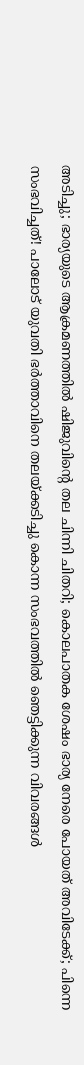അടിച്ചു; ഭാര്യയുടെ ആക്രമണത്തിൽ ഷിജുവിന്റെ തല ചിന്നി ചിതറി; കൊലപാതക ശേഷം ഭാര്യ നേരെ പോയത് അവിടേക്ക്; പിന്നെ സംഭവിച്ചത്! പാലോട് യുവതി ഭർത്താവിനെ തലയ്ക്കടിച്ചു കൊന്ന സംഭവത്തിൽ ഞെട്ടിക്കുന്ന വിവരങ്ങൾ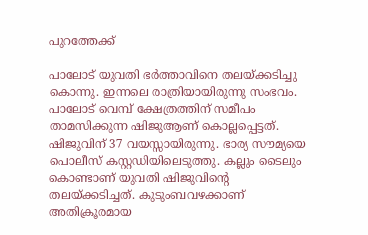പുറത്തേക്ക്

പാലോട് യുവതി ഭർത്താവിനെ തലയ്ക്കടിച്ചു കൊന്നു. ഇന്നലെ രാത്രിയായിരുന്നു സംഭവം. പാലോട് വെമ്പ് ക്ഷേത്രത്തിന് സമീപം താമസിക്കുന്ന ഷിജുആണ് കൊല്ലപ്പെട്ടത്. ഷിജുവിന് 37 വയസ്സായിരുന്നു. ഭാര്യ സൗമ്യയെ പൊലീസ് കസ്റ്റഡിയിലെടുത്തു. കല്ലും ടൈലും കൊണ്ടാണ് യുവതി ഷിജുവിന്റെ തലയ്ക്കടിച്ചത്. കുടുംബവഴക്കാണ് അതിക്രൂരമായ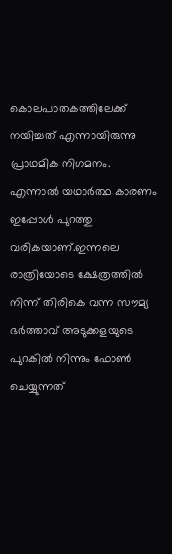കൊലപാതകത്തിലേക്ക് നയിച്ചത് എന്നായിരുന്നു പ്രാഥമിക നിഗമനം.
എന്നാൽ യഥാർത്ഥ കാരണം ഇപ്പോൾ പുറത്തു വരികയാണ്.ഇന്നലെ രാത്രിയോടെ ക്ഷേത്രത്തിൽ നിന്ന് തിരികെ വന്ന സൗമ്യ ഭർത്താവ് അടുക്കളയുടെ പുറകിൽ നിന്നും ഫോൺ ചെയ്യുന്നത്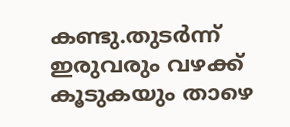കണ്ടു.തുടർന്ന് ഇരുവരും വഴക്ക് കൂടുകയും താഴെ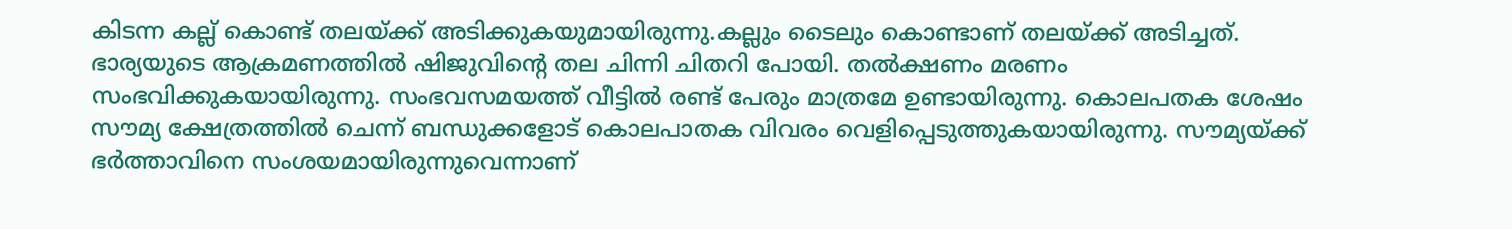കിടന്ന കല്ല് കൊണ്ട് തലയ്ക്ക് അടിക്കുകയുമായിരുന്നു.കല്ലും ടൈലും കൊണ്ടാണ് തലയ്ക്ക് അടിച്ചത്.
ഭാര്യയുടെ ആക്രമണത്തിൽ ഷിജുവിന്റെ തല ചിന്നി ചിതറി പോയി. തൽക്ഷണം മരണം സംഭവിക്കുകയായിരുന്നു. സംഭവസമയത്ത് വീട്ടിൽ രണ്ട് പേരും മാത്രമേ ഉണ്ടായിരുന്നു. കൊലപതക ശേഷം സൗമ്യ ക്ഷേത്രത്തിൽ ചെന്ന് ബന്ധുക്കളോട് കൊലപാതക വിവരം വെളിപ്പെടുത്തുകയായിരുന്നു. സൗമ്യയ്ക്ക് ഭർത്താവിനെ സംശയമായിരുന്നുവെന്നാണ്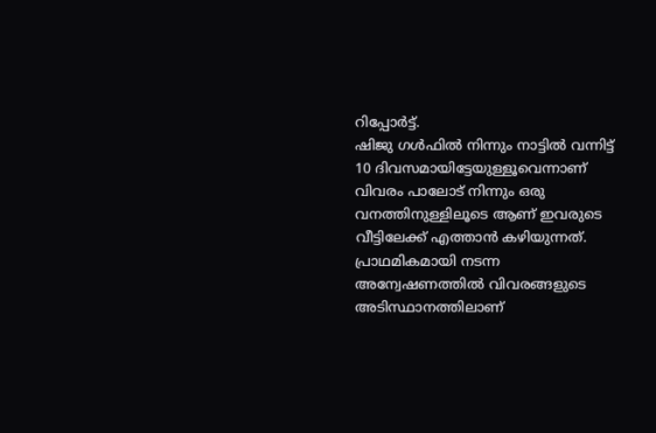റിപ്പോർട്ട്.
ഷിജു ഗൾഫിൽ നിന്നും നാട്ടിൽ വന്നിട്ട് 10 ദിവസമായിട്ടേയുള്ളൂവെന്നാണ് വിവരം പാലോട് നിന്നും ഒരു വനത്തിനുള്ളിലൂടെ ആണ് ഇവരുടെ വീട്ടിലേക്ക് എത്താൻ കഴിയുന്നത്. പ്രാഥമികമായി നടന്ന അന്വേഷണത്തിൽ വിവരങ്ങളുടെ അടിസ്ഥാനത്തിലാണ്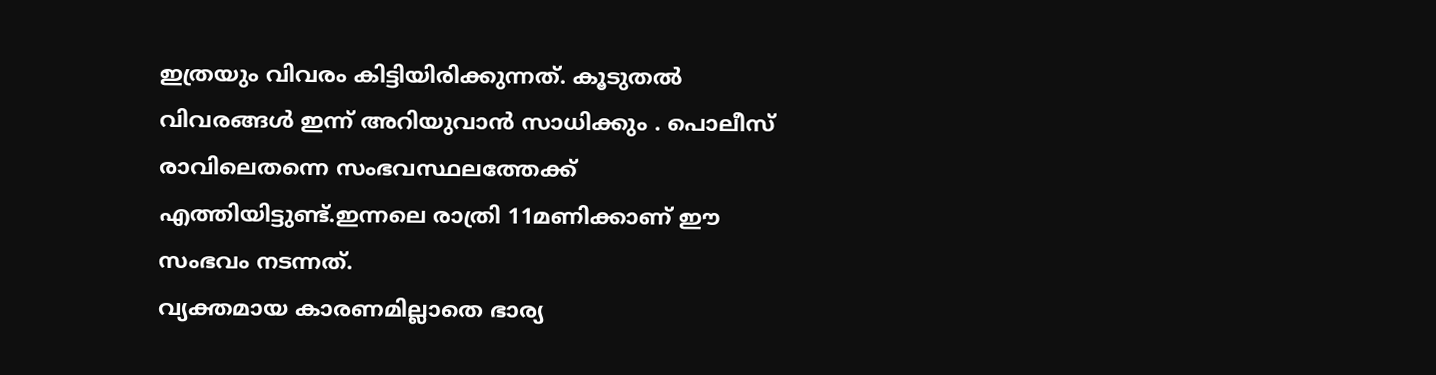ഇത്രയും വിവരം കിട്ടിയിരിക്കുന്നത്. കൂടുതൽ വിവരങ്ങൾ ഇന്ന് അറിയുവാൻ സാധിക്കും . പൊലീസ് രാവിലെതന്നെ സംഭവസ്ഥലത്തേക്ക് എത്തിയിട്ടുണ്ട്.ഇന്നലെ രാത്രി 11മണിക്കാണ് ഈ സംഭവം നടന്നത്.
വ്യക്തമായ കാരണമില്ലാതെ ഭാര്യ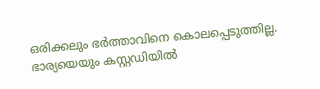ഒരിക്കലും ഭർത്താവിനെ കൊലപ്പെടുത്തില്ല. ഭാര്യയെയും കസ്റ്റഡിയിൽ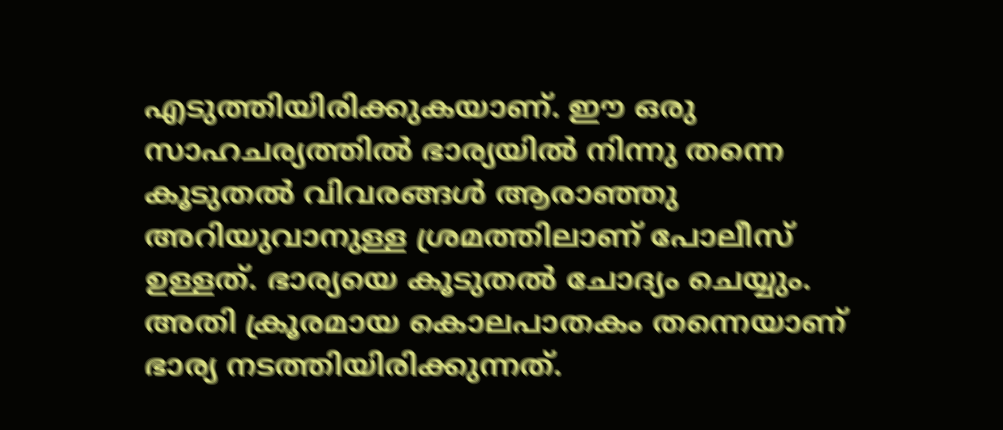എടുത്തിയിരിക്കുകയാണ്. ഈ ഒരു സാഹചര്യത്തിൽ ഭാര്യയിൽ നിന്നു തന്നെ കൂടുതൽ വിവരങ്ങൾ ആരാഞ്ഞു അറിയുവാനുള്ള ശ്രമത്തിലാണ് പോലീസ് ഉള്ളത്. ഭാര്യയെ കൂടുതൽ ചോദ്യം ചെയ്യും. അതി ക്രൂരമായ കൊലപാതകം തന്നെയാണ് ഭാര്യ നടത്തിയിരിക്കുന്നത്.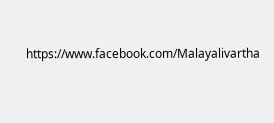https://www.facebook.com/Malayalivartha